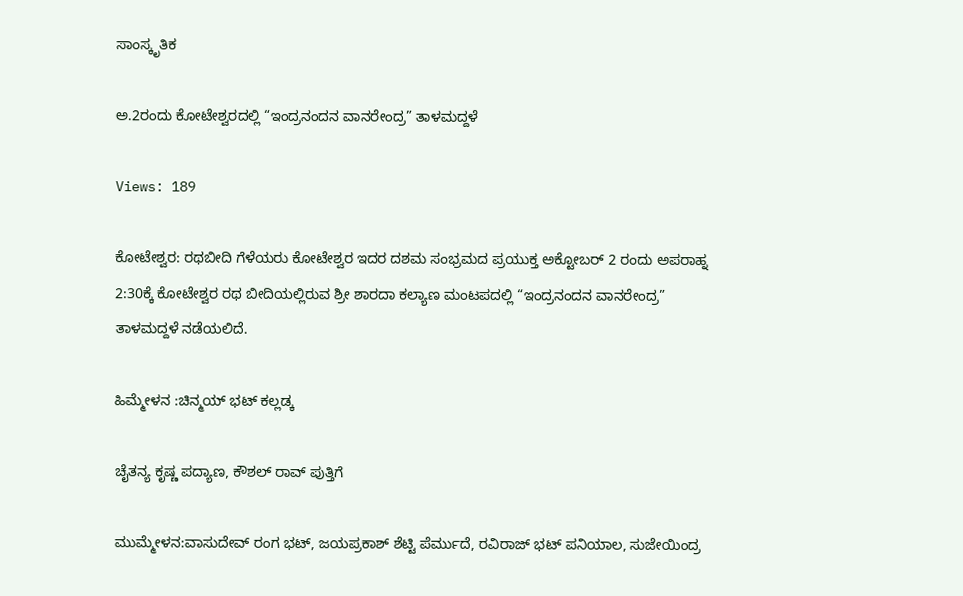ಸಾಂಸ್ಕೃತಿಕ

ಅ.2ರಂದು ಕೋಟೇಶ್ವರದಲ್ಲಿ “ಇಂದ್ರನಂದನ ವಾನರೇಂದ್ರ” ತಾಳಮದ್ದಳೆ

Views: 189

ಕೋಟೇಶ್ವರ: ರಥಬೀದಿ ಗೆಳೆಯರು ಕೋಟೇಶ್ವರ ಇದರ ದಶಮ ಸಂಭ್ರಮದ ಪ್ರಯುಕ್ತ ಅಕ್ಟೋಬರ್ 2 ರಂದು ಅಪರಾಹ್ನ 2:30ಕ್ಕೆ ಕೋಟೇಶ್ವರ ರಥ ಬೀದಿಯಲ್ಲಿರುವ ಶ್ರೀ ಶಾರದಾ ಕಲ್ಯಾಣ ಮಂಟಪದಲ್ಲಿ “ಇಂದ್ರನಂದನ ವಾನರೇಂದ್ರ”  ತಾಳಮದ್ದಳೆ ನಡೆಯಲಿದೆ.

ಹಿಮ್ಮೇಳನ :ಚಿನ್ಮಯ್ ಭಟ್ ಕಲ್ಲಡ್ಕ

ಚೈತನ್ಯ ಕೃಷ್ಣ ಪದ್ಯಾಣ, ಕೌಶಲ್ ರಾವ್ ಪುತ್ತಿಗೆ

ಮುಮ್ಮೇಳನ:ವಾಸುದೇವ್ ರಂಗ ಭಟ್, ಜಯಪ್ರಕಾಶ್ ಶೆಟ್ಟಿ ಪೆರ್ಮುದೆ, ರವಿರಾಜ್ ಭಟ್ ಪನಿಯಾಲ, ಸುಜೇಯಿಂದ್ರ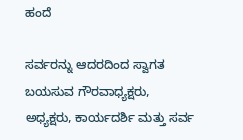ಹಂದೆ

ಸರ್ವರನ್ನು ಆದರದಿಂದ ಸ್ವಾಗತ ಬಯಸುವ ಗೌರವಾಧ್ಯಕ್ಷರು, ಅಧ್ಯಕ್ಷರು, ಕಾರ್ಯದರ್ಶಿ ಮತ್ತು ಸರ್ವ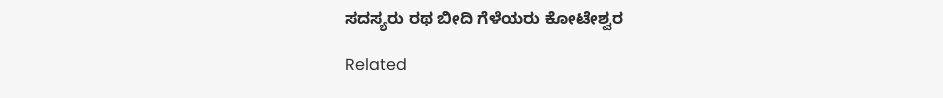ಸದಸ್ಯರು ರಥ ಬೀದಿ ಗೆಳೆಯರು ಕೋಟೇಶ್ವರ

Related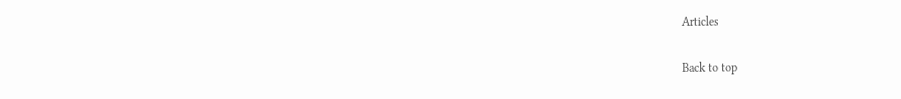Articles

Back to top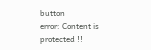button
error: Content is protected !!